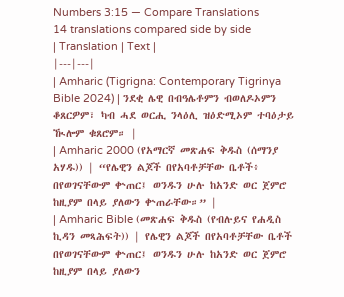Numbers 3:15 — Compare Translations
14 translations compared side by side
| Translation | Text |
|---|---|
| Amharic (Tigrigna: Contemporary Tigrinya Bible 2024) | ንደቂ ሌዊ በብዓሌቶምን ብወለዶኦምን ቆጸርዎም፣ ካብ ሓደ ወርሒ ንላዕሊ ዝዕድሚኦም ተባዕታይ ዂሎም ቁጸሮም። |
| Amharic 2000 (የአማርኛ መጽሐፍ ቅዱስ (ሰማንያ አሃዱ)) | “የሌዊን ልጆች በየአባቶቻቸው ቤቶች፥ በየወገናቸውም ቍጠር፤ ወንዱን ሁሉ ከአንድ ወር ጀምሮ ከዚያም በላይ ያለውን ቍጠራቸው።” |
| Amharic Bible (መጽሐፍ ቅዱስ (የብሉይና የሐዲስ ኪዳን መጻሕፍት)) | የሌዊን ልጆች በየአባቶቻቸው ቤቶች በየወገናቸውም ቍጠር፤ ወንዱን ሁሉ ከአንድ ወር ጀምሮ ከዚያም በላይ ያለውን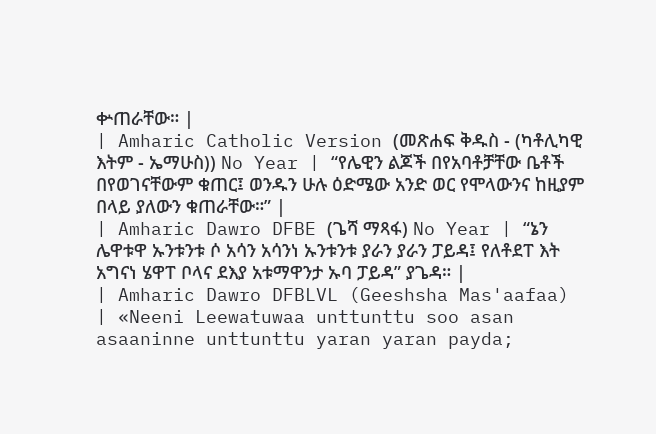ቍጠራቸው። |
| Amharic Catholic Version (መጽሐፍ ቅዱስ - (ካቶሊካዊ እትም - ኤማሁስ)) No Year | “የሌዊን ልጆች በየአባቶቻቸው ቤቶች በየወገናቸውም ቁጠር፤ ወንዱን ሁሉ ዕድሜው አንድ ወር የሞላውንና ከዚያም በላይ ያለውን ቁጠራቸው።” |
| Amharic Dawro DFBE (ጌሻ ማጻፋ) No Year | “ኔን ሌዋቱዋ ኡንቱንቱ ሶ አሳን አሳንነ ኡንቱንቱ ያራን ያራን ፓይዳ፤ የለቶደፐ እት አግናነ ሄዋፐ ቦላና ደእያ አቱማዋንታ ኡባ ፓይዳ” ያጌዳ። |
| Amharic Dawro DFBLVL (Geeshsha Mas'aafaa) | «Neeni Leewatuwaa unttunttu soo asan asaaninne unttunttu yaran yaran payda;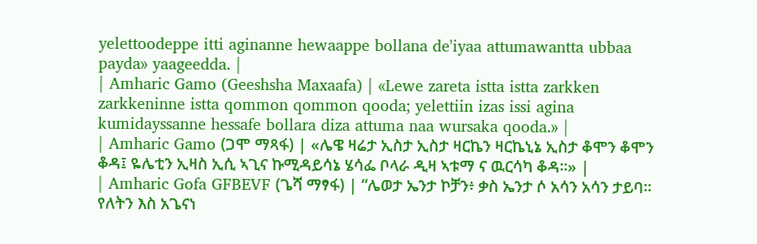yelettoodeppe itti aginanne hewaappe bollana de'iyaa attumawantta ubbaa payda» yaageedda. |
| Amharic Gamo (Geeshsha Maxaafa) | «Lewe zareta istta istta zarkken zarkkeninne istta qommon qommon qooda; yelettiin izas issi agina kumidayssanne hessafe bollara diza attuma naa wursaka qooda.» |
| Amharic Gamo (ጋሞ ማጻፋ) | «ሌዌ ዛሬታ ኢስታ ኢስታ ዛርኬን ዛርኬኒኔ ኢስታ ቆሞን ቆሞን ቆዳ፤ ዬሌቲን ኢዛስ ኢሲ ኣጊና ኩሚዳይሳኔ ሄሳፌ ቦላራ ዲዛ ኣቱማ ና ዉርሳካ ቆዳ።» |
| Amharic Gofa GFBEVF (ጌሻ ማፃፋ) | “ሌወታ ኤንታ ኮቻን፥ ቃስ ኤንታ ሶ አሳን አሳን ታይባ። የለትን እስ አጌናነ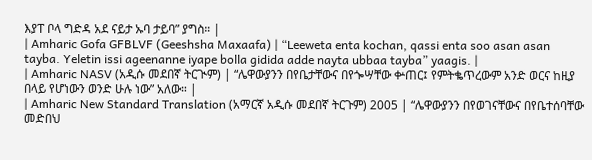እያፐ ቦላ ግድዳ አደ ናይታ ኡባ ታይባ” ያግስ። |
| Amharic Gofa GFBLVF (Geeshsha Maxaafa) | “Leeweta enta kochan, qassi enta soo asan asan tayba. Yeletin issi ageenanne iyape bolla gidida adde nayta ubbaa tayba” yaagis. |
| Amharic NASV (አዲሱ መደበኛ ትርጒም) | “ሌዋውያንን በየቤታቸውና በየጐሣቸው ቍጠር፤ የምትቈጥረውም አንድ ወርና ከዚያ በላይ የሆነውን ወንድ ሁሉ ነው” አለው። |
| Amharic New Standard Translation (አማርኛ አዲሱ መደበኛ ትርጉም) 2005 | “ሌዋውያንን በየወገናቸውና በየቤተሰባቸው መድበህ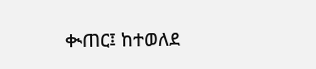ቊጠር፤ ከተወለደ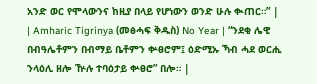አንድ ወር የሞላውንና ከዚያ በላይ የሆነውን ወንድ ሁሉ ቊጠር።” |
| Amharic Tigrinya (መፅሓፍ ቅዱስ) No Year | “ንደቂ ሌዊ በብዓሌቶምን በብማይ ቤቶምን ቍፀሮም፤ ዕድሚኡ ኻብ ሓደ ወርሒ ንላዕሊ ዘሎ ዅሉ ተባዕታይ ቍፀሮ” በሎ። |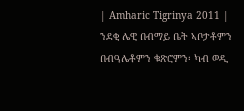| Amharic Tigrinya 2011 | ንደቂ ሌዊ በብማይ ቤት ኣቦታቶምን በብዓሌቶምን ቁጽሮምን፡ ካብ ወዲ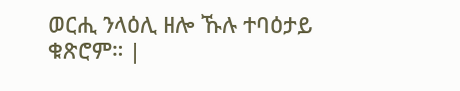ወርሒ ንላዕሊ ዘሎ ኹሉ ተባዕታይ ቁጽሮም። |